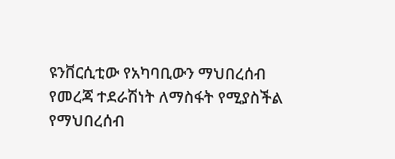ዩንቨርሲቲው የአካባቢውን ማህበረሰብ የመረጃ ተደራሽነት ለማስፋት የሚያስችል የማህበረሰብ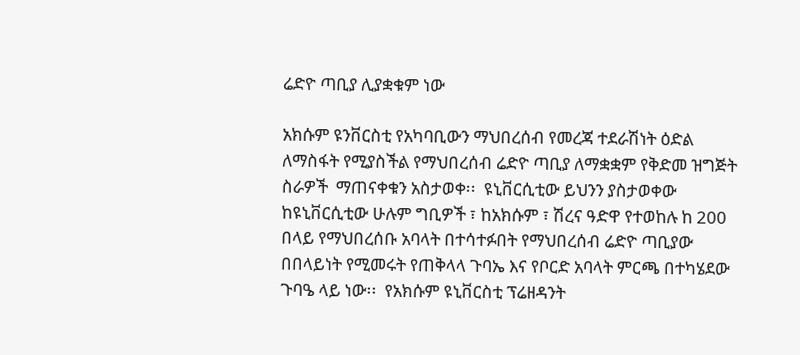ሬድዮ ጣቢያ ሊያቋቁም ነው

አክሱም ዩንቨርስቲ የአካባቢውን ማህበረሰብ የመረጃ ተደራሽነት ዕድል ለማስፋት የሚያስችል የማህበረሰብ ሬድዮ ጣቢያ ለማቋቋም የቅድመ ዝግጅት ስራዎች  ማጠናቀቁን አስታወቀ፡፡  ዩኒቨርሲቲው ይህንን ያስታወቀው ከዩኒቨርሲቲው ሁሉም ግቢዎች ፣ ከአክሱም ፣ ሽረና ዓድዋ የተወከሉ ከ 200 በላይ የማህበረሰቡ አባላት በተሳተፉበት የማህበረሰብ ሬድዮ ጣቢያው በበላይነት የሚመሩት የጠቅላላ ጉባኤ እና የቦርድ አባላት ምርጫ በተካሄደው ጉባዔ ላይ ነው፡፡  የአክሱም ዩኒቨርስቲ ፕሬዘዳንት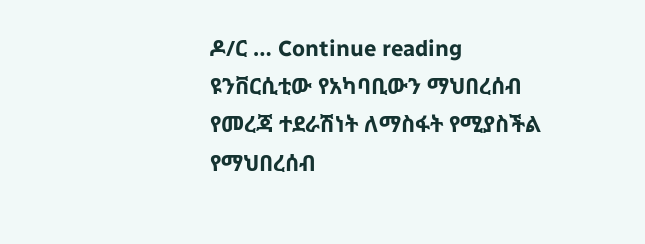ዶ/ር … Continue reading ዩንቨርሲቲው የአካባቢውን ማህበረሰብ የመረጃ ተደራሽነት ለማስፋት የሚያስችል የማህበረሰብ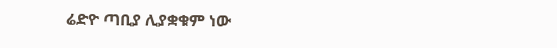ሬድዮ ጣቢያ ሊያቋቁም ነው